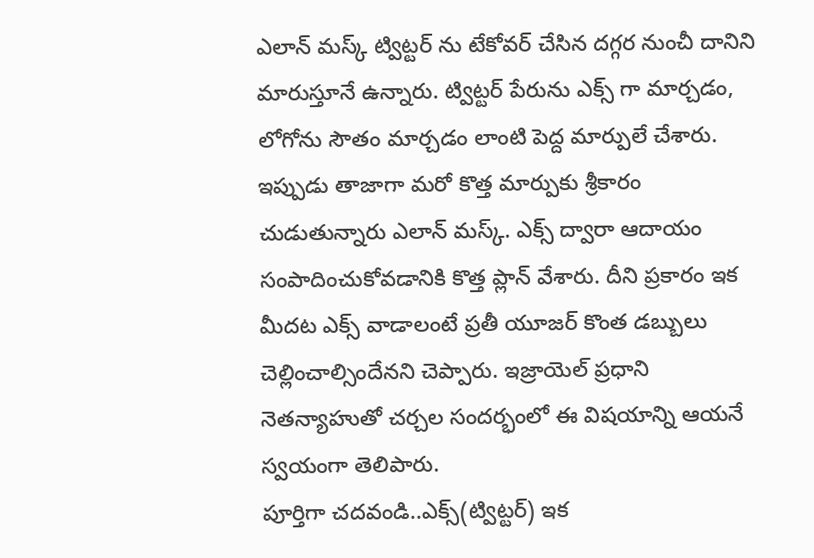ఎలాన్ మస్క్ ట్విట్టర్ ను టేకోవర్ చేసిన దగ్గర నుంచీ దానిని మారుస్తూనే ఉన్నారు. ట్విట్టర్ పేరును ఎక్స్ గా మార్చడం, లోగోను సౌతం మార్చడం లాంటి పెద్ద మార్పులే చేశారు. ఇప్పుడు తాజాగా మరో కొత్త మార్పుకు శ్రీకారం చుడుతున్నారు ఎలాన్ మస్క్. ఎక్స్ ద్వారా ఆదాయం సంపాదించుకోవడానికి కొత్త ప్లాన్ వేశారు. దీని ప్రకారం ఇక మీదట ఎక్స్ వాడాలంటే ప్రతీ యూజర్ కొంత డబ్బులు చెల్లించాల్సిందేనని చెప్పారు. ఇజ్రాయెల్ ప్రధాని నెతన్యాహుతో చర్చల సందర్భంలో ఈ విషయాన్ని ఆయనే స్వయంగా తెలిపారు.
పూర్తిగా చదవండి..ఎక్స్(ట్విట్టర్) ఇక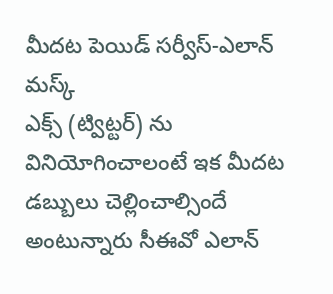మీదట పెయిడ్ సర్వీస్-ఎలాన్ మస్క్
ఎక్స్ (ట్విట్టర్) ను వినియోగించాలంటే ఇక మీదట డబ్బులు చెల్లించాల్సిందే అంటున్నారు సీఈవో ఎలాన్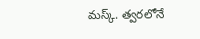మస్క్. త్వరలోనే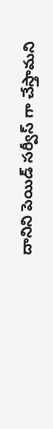దానిని పెయిడ్ సర్వీస్ గా చేస్తామని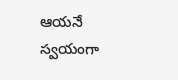ఆయనే స్వయంగా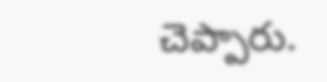చెప్పారు.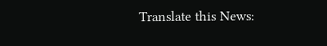Translate this News: